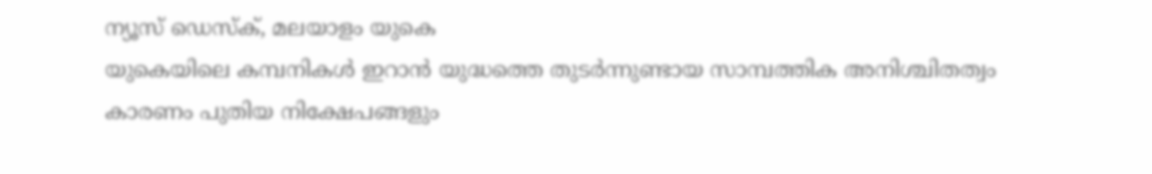ന്യൂസ് ഡെസ്ക്, മലയാളം യുകെ
യുകെയിലെ കമ്പനികൾ ഇറാൻ യുദ്ധത്തെ തുടർന്നുണ്ടായ സാമ്പത്തിക അനിശ്ചിതത്വം കാരണം പുതിയ നിക്ഷേപങ്ങളും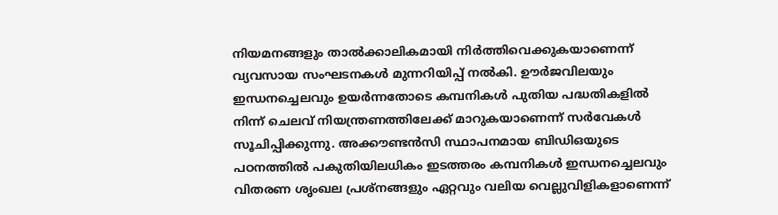നിയമനങ്ങളും താൽക്കാലികമായി നിർത്തിവെക്കുകയാണെന്ന് വ്യവസായ സംഘടനകൾ മുന്നറിയിപ്പ് നൽകി. ഊർജവിലയും ഇന്ധനച്ചെലവും ഉയർന്നതോടെ കമ്പനികൾ പുതിയ പദ്ധതികളിൽ നിന്ന് ചെലവ് നിയന്ത്രണത്തിലേക്ക് മാറുകയാണെന്ന് സർവേകൾ സൂചിപ്പിക്കുന്നു. അക്കൗണ്ടൻസി സ്ഥാപനമായ ബിഡിഒയുടെ പഠനത്തിൽ പകുതിയിലധികം ഇടത്തരം കമ്പനികൾ ഇന്ധനച്ചെലവും വിതരണ ശൃംഖല പ്രശ്നങ്ങളും ഏറ്റവും വലിയ വെല്ലുവിളികളാണെന്ന്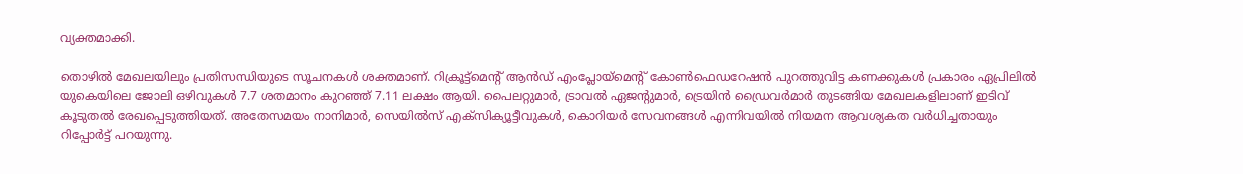വ്യക്തമാക്കി.

തൊഴിൽ മേഖലയിലും പ്രതിസന്ധിയുടെ സൂചനകൾ ശക്തമാണ്. റിക്രൂട്ട്മെന്റ് ആൻഡ് എംപ്ലോയ്മെന്റ് കോൺഫെഡറേഷൻ പുറത്തുവിട്ട കണക്കുകൾ പ്രകാരം ഏപ്രിലിൽ യുകെയിലെ ജോലി ഒഴിവുകൾ 7.7 ശതമാനം കുറഞ്ഞ് 7.11 ലക്ഷം ആയി. പൈലറ്റുമാർ, ട്രാവൽ ഏജന്റുമാർ, ട്രെയിൻ ഡ്രൈവർമാർ തുടങ്ങിയ മേഖലകളിലാണ് ഇടിവ് കൂടുതൽ രേഖപ്പെടുത്തിയത്. അതേസമയം നാനിമാർ, സെയിൽസ് എക്സിക്യൂട്ടീവുകൾ, കൊറിയർ സേവനങ്ങൾ എന്നിവയിൽ നിയമന ആവശ്യകത വർധിച്ചതായും റിപ്പോർട്ട് പറയുന്നു.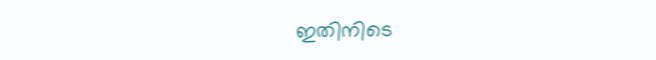ഇതിനിടെ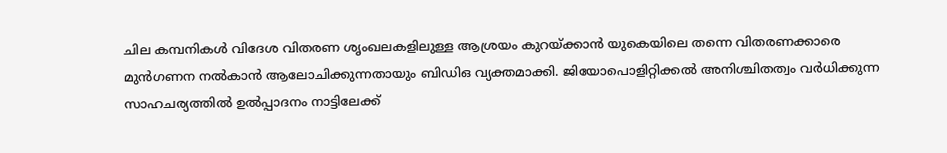ചില കമ്പനികൾ വിദേശ വിതരണ ശൃംഖലകളിലുള്ള ആശ്രയം കുറയ്ക്കാൻ യുകെയിലെ തന്നെ വിതരണക്കാരെ മുൻഗണന നൽകാൻ ആലോചിക്കുന്നതായും ബിഡിഒ വ്യക്തമാക്കി. ജിയോപൊളിറ്റിക്കൽ അനിശ്ചിതത്വം വർധിക്കുന്ന സാഹചര്യത്തിൽ ഉൽപ്പാദനം നാട്ടിലേക്ക്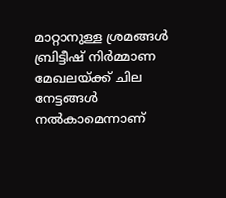മാറ്റാനുള്ള ശ്രമങ്ങൾ ബ്രിട്ടീഷ് നിർമ്മാണ മേഖലയ്ക്ക് ചില നേട്ടങ്ങൾ നൽകാമെന്നാണ്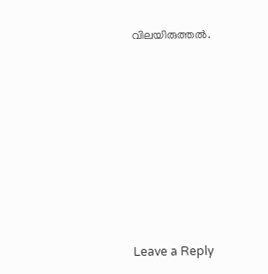വിലയിരുത്തൽ.










Leave a Reply